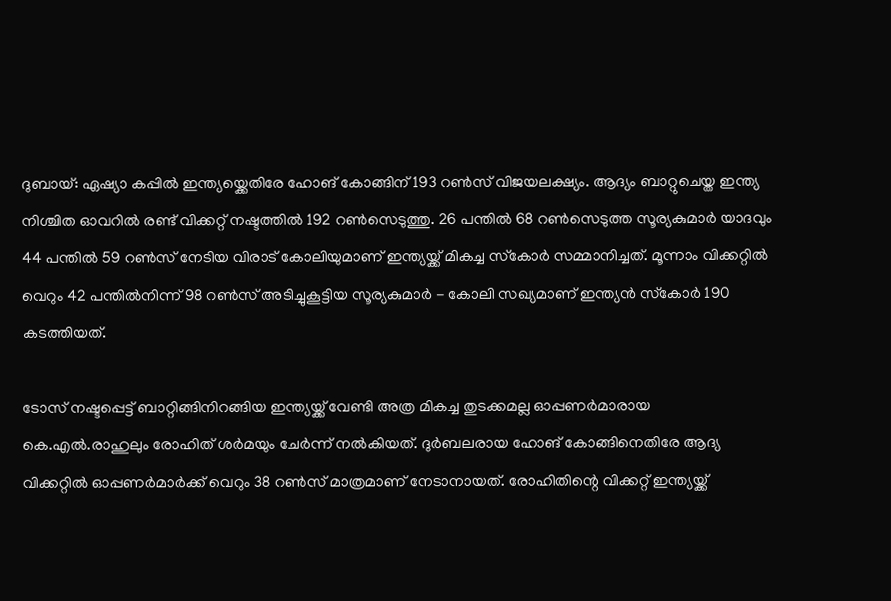ദുബായ്: ഏഷ്യാ കപ്പിൽ ഇന്ത്യയ്ക്കെതിരേ ഹോങ് കോങ്ങിന് 193 റൺസ് വിജയലക്ഷ്യം. ആദ്യം ബാറ്റുചെയ്ത ഇന്ത്യ നിശ്ചിത ഓവറിൽ രണ്ട് വിക്കറ്റ് നഷ്ടത്തിൽ 192 റൺസെടുത്തു. 26 പന്തിൽ 68 റൺസെടുത്ത സൂര്യകുമാർ യാദവും 44 പന്തിൽ 59 റൺസ് നേടിയ വിരാട് കോലിയുമാണ് ഇന്ത്യയ്ക്ക് മികച്ച സ്‌കോർ സമ്മാനിച്ചത്. മൂന്നാം വിക്കറ്റിൽ വെറും 42 പന്തിൽനിന്ന് 98 റൺസ് അടിച്ചുകൂട്ടിയ സൂര്യകുമാർ - കോലി സഖ്യമാണ് ഇന്ത്യൻ സ്‌കോർ 190 കടത്തിയത്.

ടോസ് നഷ്ടപ്പെട്ട് ബാറ്റിങ്ങിനിറങ്ങിയ ഇന്ത്യയ്ക്ക് വേണ്ടി അത്ര മികച്ച തുടക്കമല്ല ഓപ്പണർമാരായ കെ.എൽ.രാഹുലും രോഹിത് ശർമയും ചേർന്ന് നൽകിയത്. ദുർബലരായ ഹോങ് കോങ്ങിനെതിരേ ആദ്യ വിക്കറ്റിൽ ഓപ്പണർമാർക്ക് വെറും 38 റൺസ് മാത്രമാണ് നേടാനായത്. രോഹിതിന്റെ വിക്കറ്റ് ഇന്ത്യയ്ക്ക്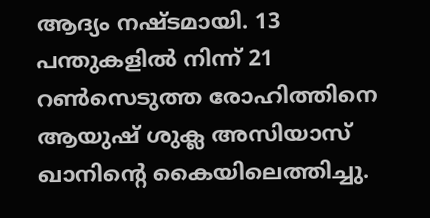ആദ്യം നഷ്ടമായി. 13 പന്തുകളിൽ നിന്ന് 21 റൺസെടുത്ത രോഹിത്തിനെ ആയുഷ് ശുക്ല അസിയാസ് ഖാനിന്റെ കൈയിലെത്തിച്ചു.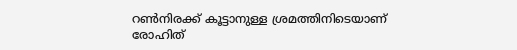റൺനിരക്ക് കൂട്ടാനുള്ള ശ്രമത്തിനിടെയാണ് രോഹിത്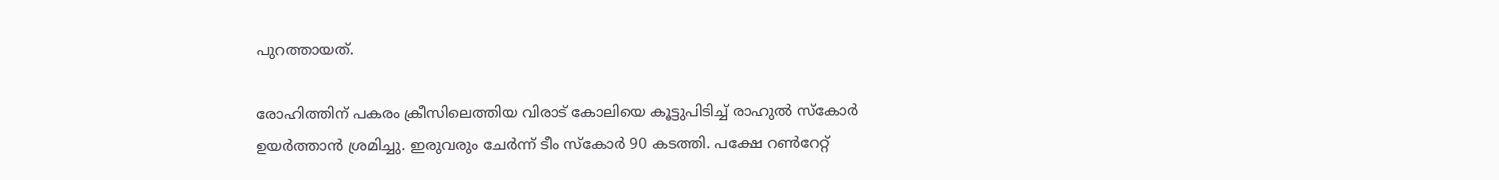പുറത്തായത്.

രോഹിത്തിന് പകരം ക്രീസിലെത്തിയ വിരാട് കോലിയെ കൂട്ടുപിടിച്ച് രാഹുൽ സ്‌കോർ ഉയർത്താൻ ശ്രമിച്ചു. ഇരുവരും ചേർന്ന് ടീം സ്‌കോർ 90 കടത്തി. പക്ഷേ റൺറേറ്റ്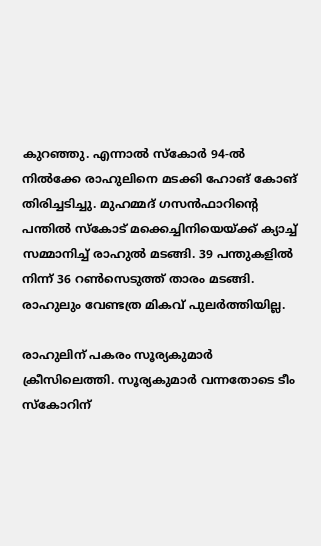കുറഞ്ഞു. എന്നാൽ സ്‌കോർ 94-ൽ നിൽക്കേ രാഹുലിനെ മടക്കി ഹോങ് കോങ് തിരിച്ചടിച്ചു. മുഹമ്മദ് ഗസൻഫാറിന്റെ പന്തിൽ സ്‌കോട് മക്കെച്ചിനിയെയ്ക്ക് ക്യാച്ച് സമ്മാനിച്ച് രാഹുൽ മടങ്ങി. 39 പന്തുകളിൽ നിന്ന് 36 റൺസെടുത്ത് താരം മടങ്ങി. രാഹുലും വേണ്ടത്ര മികവ് പുലർത്തിയില്ല.

രാഹുലിന് പകരം സൂര്യകുമാർ ക്രീസിലെത്തി. സൂര്യകുമാർ വന്നതോടെ ടീം സ്‌കോറിന്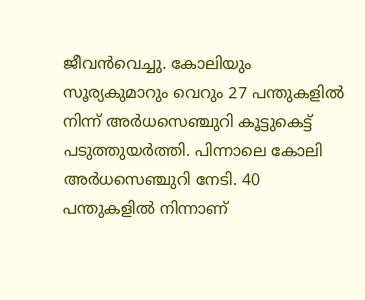ജീവൻവെച്ചു. കോലിയും സൂര്യകുമാറും വെറും 27 പന്തുകളിൽ നിന്ന് അർധസെഞ്ചുറി കൂട്ടുകെട്ട് പടുത്തുയർത്തി. പിന്നാലെ കോലി അർധസെഞ്ചുറി നേടി. 40 പന്തുകളിൽ നിന്നാണ്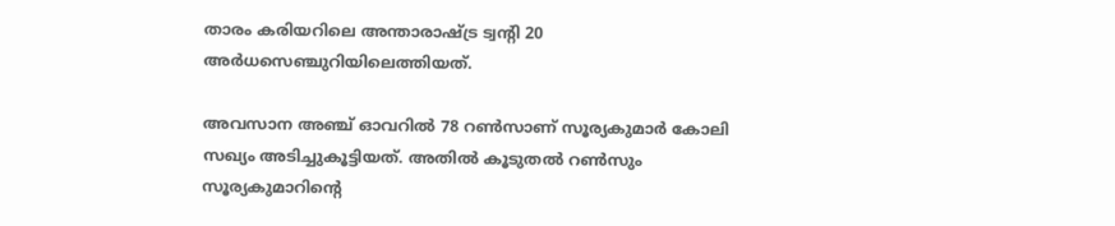താരം കരിയറിലെ അന്താരാഷ്ട്ര ട്വന്റി 20 അർധസെഞ്ചുറിയിലെത്തിയത്.

അവസാന അഞ്ച് ഓവറിൽ 78 റൺസാണ് സൂര്യകുമാർ കോലി സഖ്യം അടിച്ചുകൂട്ടിയത്. അതിൽ കൂടുതൽ റൺസും സൂര്യകുമാറിന്റെ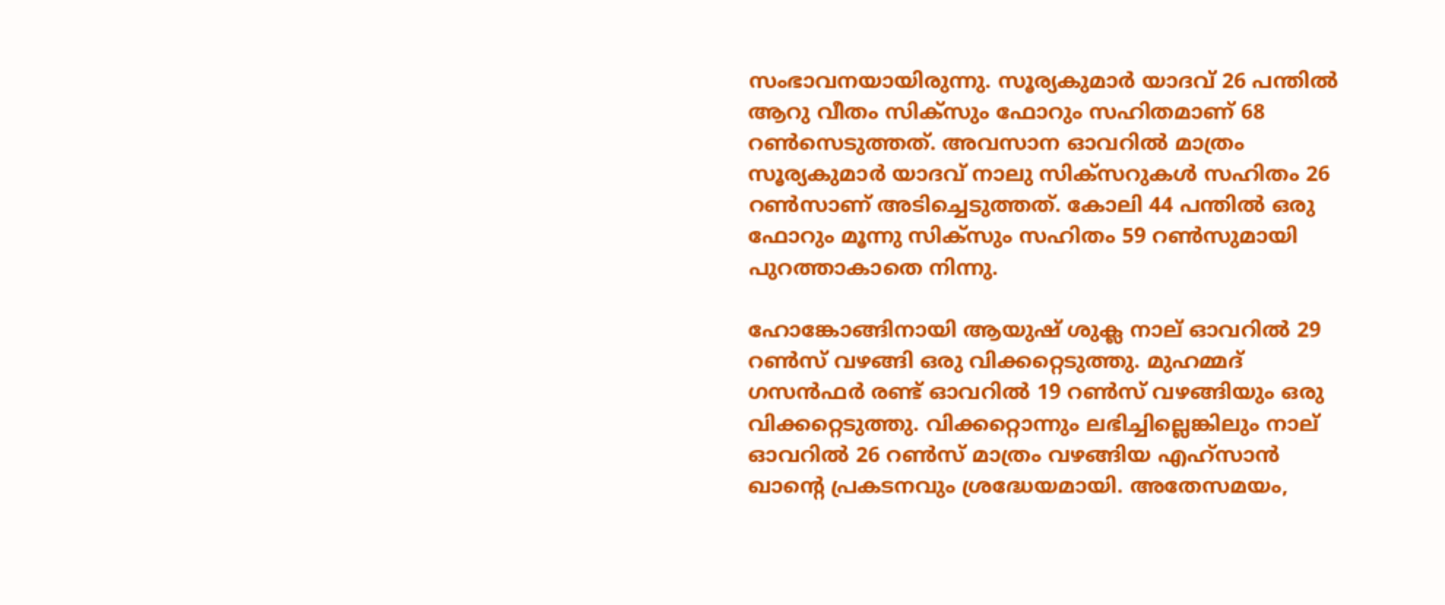സംഭാവനയായിരുന്നു. സൂര്യകുമാർ യാദവ് 26 പന്തിൽ ആറു വീതം സിക്‌സും ഫോറും സഹിതമാണ് 68 റൺസെടുത്തത്. അവസാന ഓവറിൽ മാത്രം സൂര്യകുമാർ യാദവ് നാലു സിക്‌സറുകൾ സഹിതം 26 റൺസാണ് അടിച്ചെടുത്തത്. കോലി 44 പന്തിൽ ഒരു ഫോറും മൂന്നു സിക്‌സും സഹിതം 59 റൺസുമായി പുറത്താകാതെ നിന്നു.

ഹോങ്കോങ്ങിനായി ആയുഷ് ശുക്ല നാല് ഓവറിൽ 29 റൺസ് വഴങ്ങി ഒരു വിക്കറ്റെടുത്തു. മുഹമ്മദ് ഗസൻഫർ രണ്ട് ഓവറിൽ 19 റൺസ് വഴങ്ങിയും ഒരു വിക്കറ്റെടുത്തു. വിക്കറ്റൊന്നും ലഭിച്ചില്ലെങ്കിലും നാല് ഓവറിൽ 26 റൺസ് മാത്രം വഴങ്ങിയ എഹ്‌സാൻ ഖാന്റെ പ്രകടനവും ശ്രദ്ധേയമായി. അതേസമയം,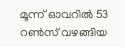മൂന്ന് ഓവറിൽ 53 റൺസ് വഴങ്ങിയ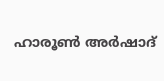ഹാരൂൺ അർഷാദ്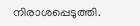നിരാശപ്പെടുത്തി.